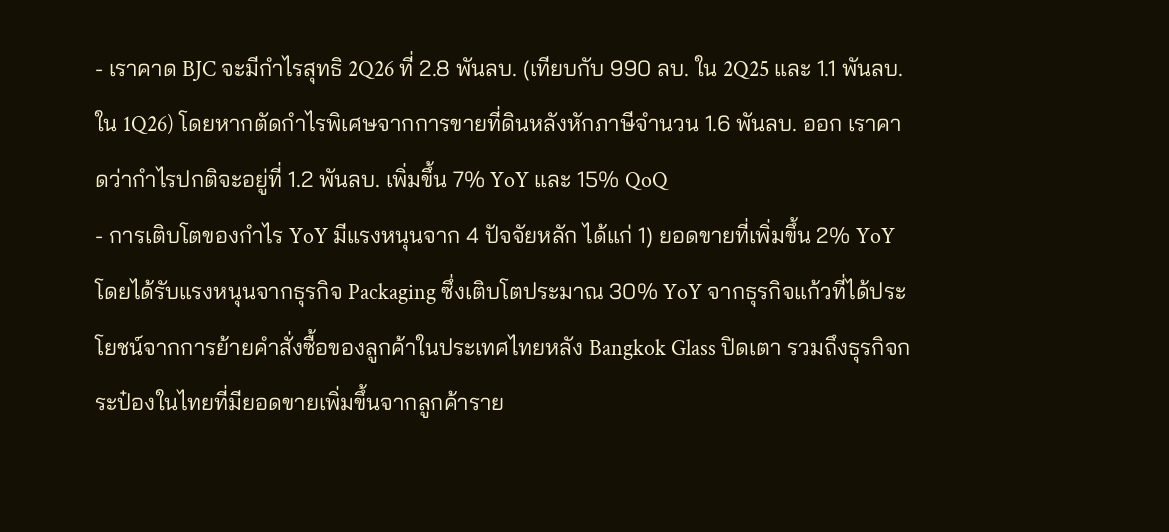- เราคาด BJC จะมีกำไรสุทธิ 2Q26 ที่ 2.8 พันลบ. (เทียบกับ 990 ลบ. ใน 2Q25 และ 1.1 พันลบ. ใน 1Q26) โดยหากตัดกำไรพิเศษจากการขายที่ดินหลังหักภาษีจำนวน 1.6 พันลบ. ออก เราคาดว่ากำไรปกติจะอยู่ที่ 1.2 พันลบ. เพิ่มขึ้น 7% YoY และ 15% QoQ
- การเติบโตของกำไร YoY มีแรงหนุนจาก 4 ปัจจัยหลัก ได้แก่ 1) ยอดขายที่เพิ่มขึ้น 2% YoY โดยได้รับแรงหนุนจากธุรกิจ Packaging ซึ่งเติบโตประมาณ 30% YoY จากธุรกิจแก้วที่ได้ประโยชน์จากการย้ายคำสั่งซื้อของลูกค้าในประเทศไทยหลัง Bangkok Glass ปิดเตา รวมถึงธุรกิจกระป๋องในไทยที่มียอดขายเพิ่มขึ้นจากลูกค้าราย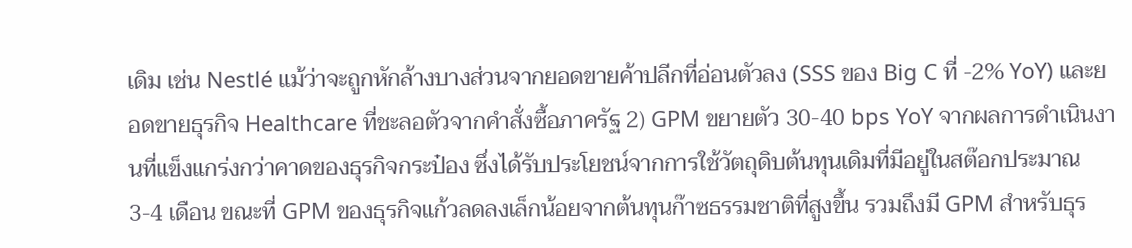เดิม เช่น Nestlé แม้ว่าจะถูกหักล้างบางส่วนจากยอดขายค้าปลีกที่อ่อนตัวลง (SSS ของ Big C ที่ -2% YoY) และยอดขายธุรกิจ Healthcare ที่ชะลอตัวจากคำสั่งซื้อภาครัฐ 2) GPM ขยายตัว 30-40 bps YoY จากผลการดำเนินงานที่แข็งแกร่งกว่าคาดของธุรกิจกระป๋อง ซึ่งได้รับประโยชน์จากการใช้วัตถุดิบต้นทุนเดิมที่มีอยู่ในสต๊อกประมาณ 3-4 เดือน ขณะที่ GPM ของธุรกิจแก้วลดลงเล็กน้อยจากต้นทุนก๊าซธรรมชาติที่สูงขึ้น รวมถึงมี GPM สำหรับธุร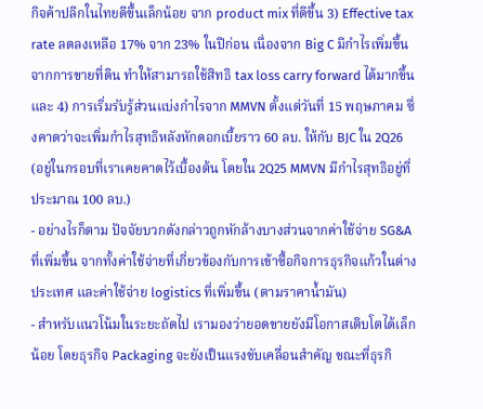กิจค้าปลีกในไทยดีขึ้นเล็กน้อย จาก product mix ที่ดีขึ้น 3) Effective tax rate ลดลงเหลือ 17% จาก 23% ในปีก่อน เนื่องจาก Big C มีกำไรเพิ่มขึ้นจากการขายที่ดิน ทำให้สามารถใช้สิทธิ tax loss carry forward ได้มากขึ้น และ 4) การเริ่มรับรู้ส่วนแบ่งกำไรจาก MMVN ตั้งแต่วันที่ 15 พฤษภาคม ซึ่งคาดว่าจะเพิ่มกำไรสุทธิหลังหักดอกเบี้ยราว 60 ลบ. ให้กับ BJC ใน 2Q26 (อยู่ในกรอบที่เราเคยคาดไว้เบื้องต้น โดยใน 2Q25 MMVN มีกำไรสุทธิอยู่ที่ประมาณ 100 ลบ.)
- อย่างไรก็ตาม ปัจจัยบวกดังกล่าวถูกหักล้างบางส่วนจากค่าใช้จ่าย SG&A ที่เพิ่มขึ้น จากทั้งค่าใช้จ่ายที่เกี่ยวข้องกับการเข้าซื้อกิจการธุรกิจแก้วในต่างประเทศ และค่าใช้จ่าย logistics ที่เพิ่มขึ้น (ตามราคาน้ำมัน)
- สำหรับแนวโน้มในระยะถัดไป เรามองว่ายอดขายยังมีโอกาสเติบโตได้เล็กน้อย โดยธุรกิจ Packaging จะยังเป็นแรงขับเคลื่อนสำคัญ ขณะที่ธุรกิ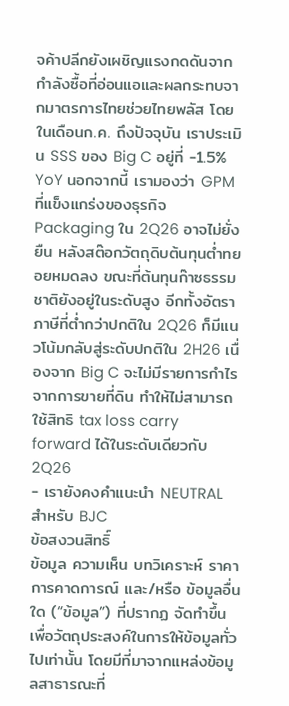จค้าปลีกยังเผชิญแรงกดดันจากกำลังซื้อที่อ่อนแอและผลกระทบจากมาตรการไทยช่วยไทยพลัส โดยในเดือนก.ค. ถึงปัจจุบัน เราประเมิน SSS ของ Big C อยู่ที่ -1.5% YoY นอกจากนี้ เรามองว่า GPM ที่แข็งแกร่งของธุรกิจ Packaging ใน 2Q26 อาจไม่ยั่งยืน หลังสต๊อกวัตถุดิบต้นทุนต่ำทยอยหมดลง ขณะที่ต้นทุนก๊าซธรรมชาติยังอยู่ในระดับสูง อีกทั้งอัตราภาษีที่ต่ำกว่าปกติใน 2Q26 ก็มีแนวโน้มกลับสู่ระดับปกติใน 2H26 เนื่องจาก Big C จะไม่มีรายการกำไรจากการขายที่ดิน ทำให้ไม่สามารถใช้สิทธิ tax loss carry forward ได้ในระดับเดียวกับ 2Q26
- เรายังคงคำแนะนำ NEUTRAL สำหรับ BJC
ข้อสงวนสิทธิ์
ข้อมูล ความเห็น บทวิเคราะห์ ราคา การคาดการณ์ และ/หรือ ข้อมูลอื่นใด (“ข้อมูล”) ที่ปรากฏ จัดทำขึ้นเพื่อวัตถุประสงค์ในการให้ข้อมูลทั่วไปเท่านั้น โดยมีที่มาจากแหล่งข้อมูลสาธารณะที่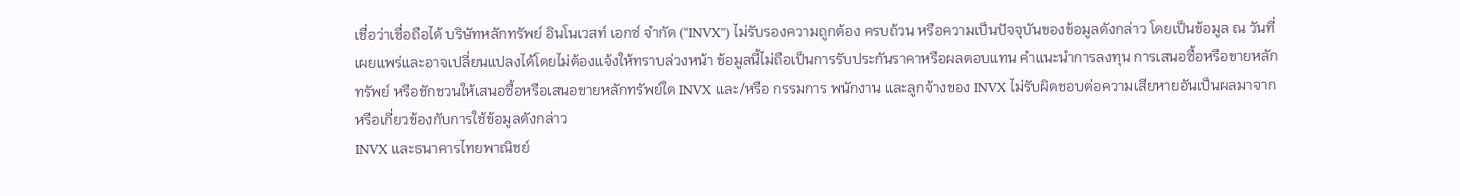เชื่อว่าเชื่อถือได้ บริษัทหลักทรัพย์ อินโนเวสท์ เอกซ์ จำกัด (“INVX”) ไม่รับรองความถูกต้อง ครบถ้วน หรือความเป็นปัจจุบันของข้อมูลดังกล่าว โดยเป็นข้อมูล ณ วันที่เผยแพร่และอาจเปลี่ยนแปลงได้โดยไม่ต้องแจ้งให้ทราบล่วงหน้า ข้อมูลนี้ไม่ถือเป็นการรับประกันราคาหรือผลตอบแทน คำแนะนำการลงทุน การเสนอซื้อหรือขายหลักทรัพย์ หรือชักชวนให้เสนอซื้อหรือเสนอขายหลักทรัพย์ใด INVX และ/หรือ กรรมการ พนักงาน และลูกจ้างของ INVX ไม่รับผิดชอบต่อความเสียหายอันเป็นผลมาจากหรือเกี่ยวข้องกับการใช้ข้อมูลดังกล่าว
INVX และธนาคารไทยพาณิชย์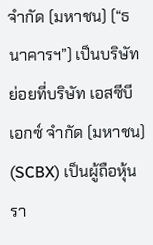จำกัด (มหาชน) (“ธนาคารฯ”) เป็นบริษัทย่อยที่บริษัท เอสซีบี เอกซ์ จำกัด (มหาชน) (SCBX) เป็นผู้ถือหุ้นรา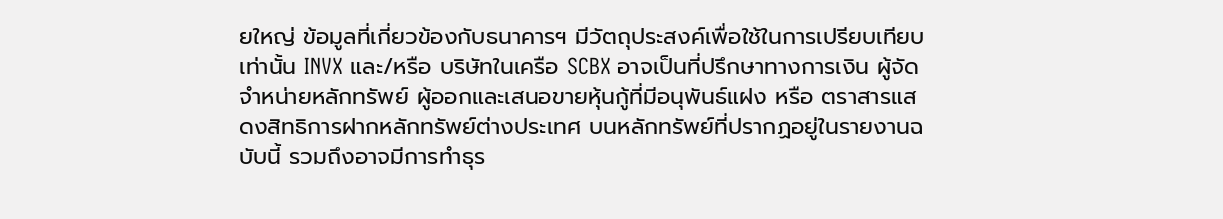ยใหญ่ ข้อมูลที่เกี่ยวข้องกับธนาคารฯ มีวัตถุประสงค์เพื่อใช้ในการเปรียบเทียบเท่านั้น INVX และ/หรือ บริษัทในเครือ SCBX อาจเป็นที่ปรึกษาทางการเงิน ผู้จัดจำหน่ายหลักทรัพย์ ผู้ออกและเสนอขายหุ้นกู้ที่มีอนุพันธ์แฝง หรือ ตราสารแสดงสิทธิการฝากหลักทรัพย์ต่างประเทศ บนหลักทรัพย์ที่ปรากฏอยู่ในรายงานฉบับนี้ รวมถึงอาจมีการทำธุร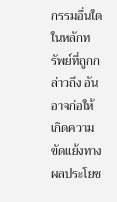กรรมอื่นใดในหลักทรัพย์ที่ถูกกล่าวถึง อันอาจก่อให้เกิดความขัดแย้งทางผลประโยช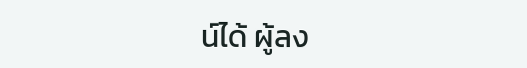น์ได้ ผู้ลง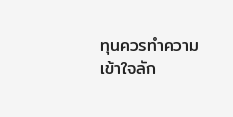ทุนควรทำความเข้าใจลัก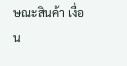ษณะสินค้า เงื่อน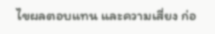ไขผลตอบแทน และความเสี่ยง ก่อ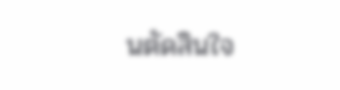นตัดสินใจ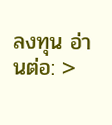ลงทุน อ่านต่อ: >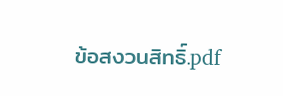ข้อสงวนสิทธิ์.pdf